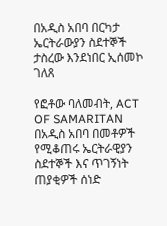በአዲስ አበባ በርካታ ኤርትራውያን ስደተኞች ታስረው እንደነበር ኢሰመኮ ገለጸ

የፎቶው ባለመብት, ACT OF SAMARITAN
በአዲስ አበባ በመቶዎች የሚቆጠሩ ኤርትራዊያን ስደተኞች እና ጥገኝነት ጠያቂዎች ሰነድ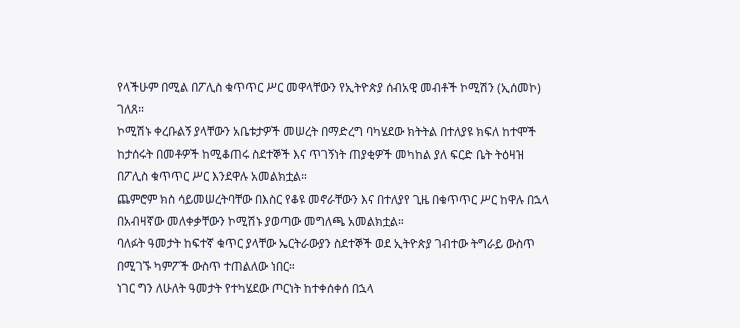የላችሁም በሚል በፖሊስ ቁጥጥር ሥር መዋላቸውን የኢትዮጵያ ሰብአዊ መብቶች ኮሚሽን (ኢሰመኮ) ገለጸ።
ኮሚሽኑ ቀረቡልኝ ያላቸውን አቤቱታዎች መሠረት በማድረግ ባካሄደው ክትትል በተለያዩ ክፍለ ከተሞች ከታሰሩት በመቶዎች ከሚቆጠሩ ስደተኞች እና ጥገኝነት ጠያቂዎች መካከል ያለ ፍርድ ቤት ትዕዛዝ በፖሊስ ቁጥጥር ሥር እንደዋሉ አመልክቷል።
ጨምሮም ክስ ሳይመሠረትባቸው በእስር የቆዩ መኖራቸውን እና በተለያየ ጊዜ በቁጥጥር ሥር ከዋሉ በኋላ በአብዛኛው መለቀቃቸውን ኮሚሽኑ ያወጣው መግለጫ አመልክቷል።
ባለፉት ዓመታት ከፍተኛ ቁጥር ያላቸው ኤርትራውያን ስደተኞች ወደ ኢትዮጵያ ገብተው ትግራይ ውስጥ በሚገኙ ካምፖች ውስጥ ተጠልለው ነበር።
ነገር ግን ለሁለት ዓመታት የተካሄደው ጦርነት ከተቀሰቀሰ በኋላ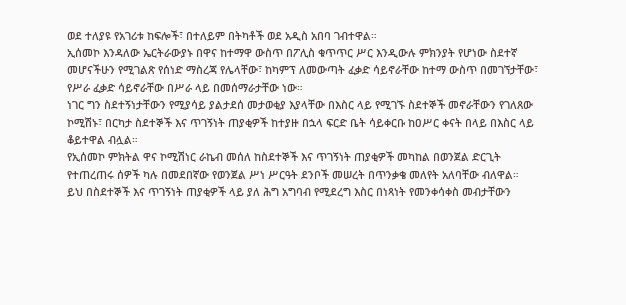ወደ ተለያዩ የአገሪቱ ከፍሎች፣ በተለይም በትካቶች ወደ አዲስ አበባ ገብተዋል።
ኢሰመኮ እንዳለው ኤርትራውያኑ በዋና ከተማዋ ውስጥ በፖሊስ ቁጥጥር ሥር እንዲውሉ ምክንያት የሆነው ስደተኛ መሆናችሁን የሚገልጽ የሰነድ ማስረጃ የሌላቸው፣ ከካምፕ ለመውጣት ፈቃድ ሳይኖራቸው ከተማ ውስጥ በመገኘታቸው፣ የሥራ ፈቃድ ሳይኖራቸው በሥራ ላይ በመሰማራታቸው ነው።
ነገር ግን ስደተኝነታቸውን የሚያሳይ ያልታደሰ መታወቂያ እያላቸው በእስር ላይ የሚገኙ ስደተኞች መኖራቸውን የገለጸው ኮሚሽኑ፣ በርካታ ስደተኞች እና ጥገኝነት ጠያቂዎች ከተያዙ በኋላ ፍርድ ቤት ሳይቀርቡ ከዐሥር ቀናት በላይ በእስር ላይ ቆይተዋል ብሏል።
የኢሰመኮ ምክትል ዋና ኮሚሽነር ራኬብ መሰለ ከስደተኞች እና ጥገኝነት ጠያቂዎች መካከል በወንጀል ድርጊት የተጠረጠሩ ሰዎች ካሉ በመደበኛው የወንጀል ሥነ ሥርዓት ደንቦች መሠረት በጥንቃቄ መለየት አለባቸው ብለዋል።
ይህ በስደተኞች እና ጥገኝነት ጠያቂዎች ላይ ያለ ሕግ አግባብ የሚደረግ እስር በነጻነት የመንቀሳቀስ መብታቸውን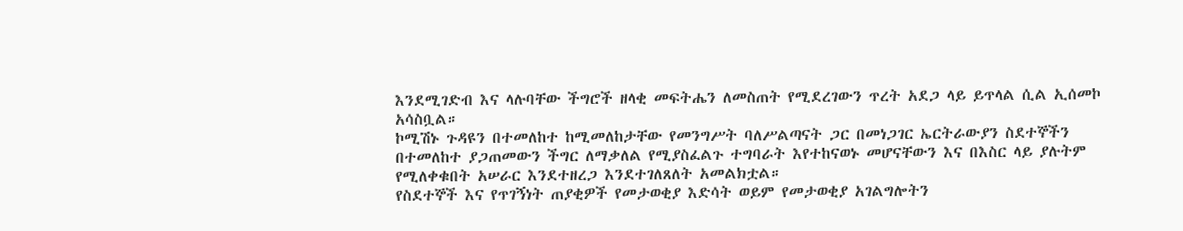እንደሚገድብ እና ላሉባቸው ችግሮች ዘላቂ መፍትሔን ለመስጠት የሚደረገውን ጥረት አደጋ ላይ ይጥላል ሲል ኢሰመኮ አሳስቧል።
ኮሚሽኑ ጉዳዩን በተመለከተ ከሚመለከታቸው የመንግሥት ባለሥልጣናት ጋር በመነጋገር ኤርትራውያን ስደተኞችን በተመለከተ ያጋጠመውን ችግር ለማቃለል የሚያስፈልጉ ተግባራት እየተከናወኑ መሆናቸውን እና በእስር ላይ ያሉትም የሚለቀቁበት አሠራር እንደተዘረጋ እንደተገለጸለት አመልክቷል።
የስደተኞች እና የጥገኝነት ጠያቂዎች የመታወቂያ እድሳት ወይም የመታወቂያ አገልግሎትን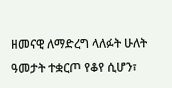ዘመናዊ ለማድረግ ላለፉት ሁለት ዓመታት ተቋርጦ የቆየ ሲሆን፣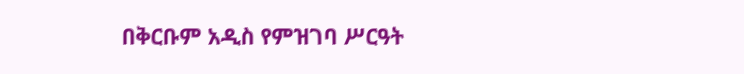በቅርቡም አዲስ የምዝገባ ሥርዓት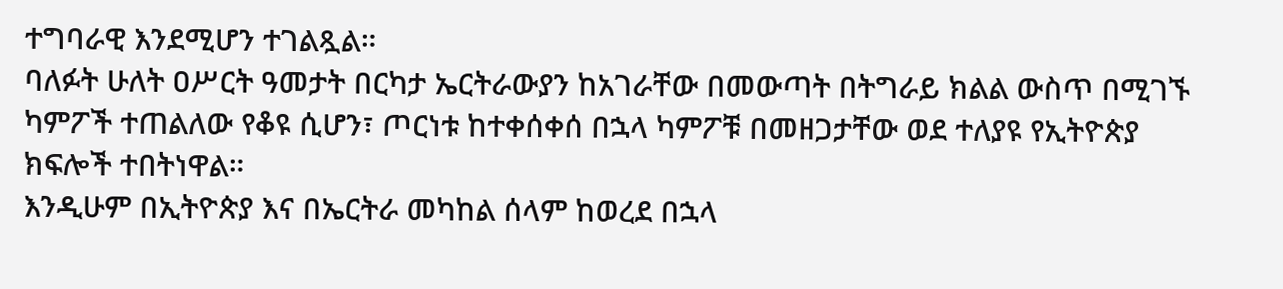ተግባራዊ እንደሚሆን ተገልጿል።
ባለፉት ሁለት ዐሥርት ዓመታት በርካታ ኤርትራውያን ከአገራቸው በመውጣት በትግራይ ክልል ውስጥ በሚገኙ ካምፖች ተጠልለው የቆዩ ሲሆን፣ ጦርነቱ ከተቀሰቀሰ በኋላ ካምፖቹ በመዘጋታቸው ወደ ተለያዩ የኢትዮጵያ ክፍሎች ተበትነዋል።
እንዲሁም በኢትዮጵያ እና በኤርትራ መካከል ሰላም ከወረደ በኋላ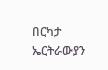በርካታ ኤርትራውያን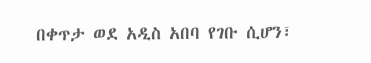በቀጥታ ወደ አዲስ አበባ የገቡ ሲሆን፣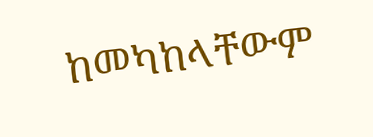ከመካከላቸውም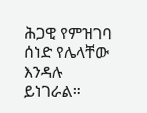ሕጋዊ የምዝገባ ሰነድ የሌላቸው እንዳሉ ይነገራል።